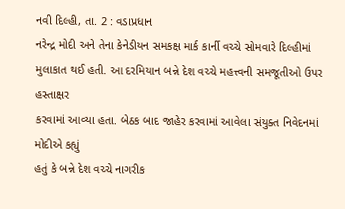નવી દિલ્હી, તા. 2 : વડાપ્રધાન
નરેન્દ્ર મોદી અને તેના કેનેડીયન સમકક્ષ માર્ક કાર્ની વચ્ચે સોમવારે દિલ્હીમાં
મુલાકાત થઈ હતી. આ દરમિયાન બન્ને દેશ વચ્ચે મહત્ત્વની સમજૂતીઓ ઉપર હસ્તાક્ષર
કરવામાં આવ્યા હતા. બેઠક બાદ જાહેર કરવામાં આવેલા સંયુક્ત નિવેદનમાં મોદીએ કહ્યું
હતું કે બન્ને દેશ વચ્ચે નાગરીક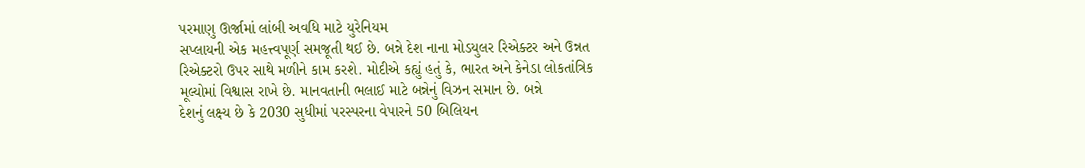પરમાણુ ઊર્જામાં લાંબી અવધિ માટે યુરેનિયમ
સપ્લાયની એક મહત્ત્વપૂર્ણ સમજૂતી થઈ છે. બન્ને દેશ નાના મોડયુલર રિએક્ટર અને ઉન્નત
રિએક્ટરો ઉપર સાથે મળીને કામ કરશે. મોદીએ કહ્યું હતું કે, ભારત અને કેનેડા લોકતાંત્રિક
મૂલ્યોમાં વિશ્વાસ રાખે છે. માનવતાની ભલાઈ માટે બન્નેનું વિઝન સમાન છે. બન્ને
દેશનું લક્ષ્ય છે કે 2030 સુધીમાં પરસ્પરના વેપારને 50 બિલિયન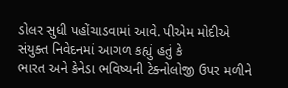ડોલર સુધી પહોંચાડવામાં આવે. પીએમ મોદીએ સંયુક્ત નિવેદનમાં આગળ કહ્યું હતું કે
ભારત અને કેનેડા ભવિષ્યની ટેક્નોલોજી ઉપર મળીને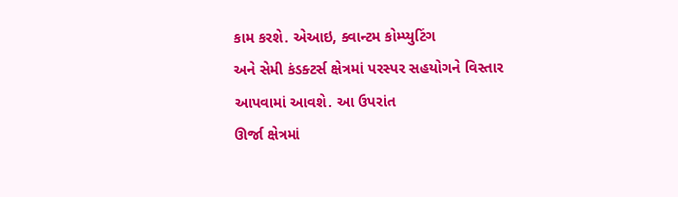કામ કરશે. એઆઇ, ક્વાન્ટમ કોમ્પ્યુટિંગ
અને સેમી કંડક્ટર્સ ક્ષેત્રમાં પરસ્પર સહયોગને વિસ્તાર આપવામાં આવશે. આ ઉપરાંત
ઊર્જા ક્ષેત્રમાં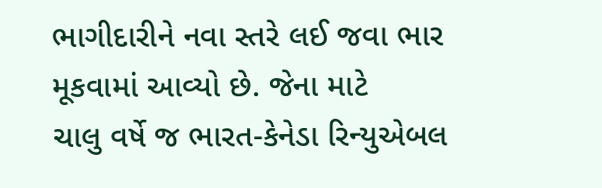ભાગીદારીને નવા સ્તરે લઈ જવા ભાર મૂકવામાં આવ્યો છે. જેના માટે
ચાલુ વર્ષે જ ભારત-કેનેડા રિન્યુએબલ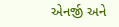એનર્જી અને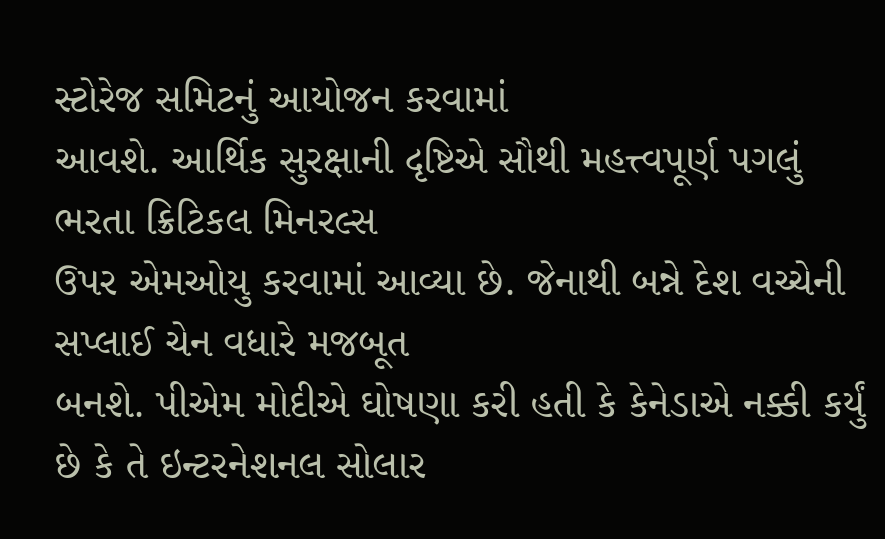સ્ટોરેજ સમિટનું આયોજન કરવામાં
આવશે. આર્થિક સુરક્ષાની દૃષ્ટિએ સૌથી મહત્ત્વપૂર્ણ પગલું ભરતા ક્રિટિકલ મિનરલ્સ
ઉપર એમઓયુ કરવામાં આવ્યા છે. જેનાથી બન્ને દેશ વચ્ચેની સપ્લાઈ ચેન વધારે મજબૂત
બનશે. પીએમ મોદીએ ઘોષણા કરી હતી કે કેનેડાએ નક્કી કર્યું છે કે તે ઇન્ટરનેશનલ સોલાર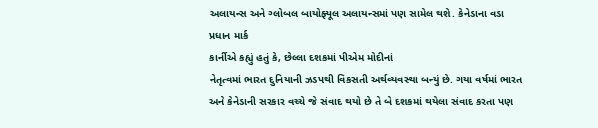અલાયન્સ અને ગ્લોબલ બાયોફ્યૂલ અલાયન્સમાં પણ સામેલ થશે. કેનેડાના વડા પ્રધાન માર્ક
કાર્નીએ કહ્યું હતું કે, છેલ્લા દશકમાં પીએમ મોદીનાં
નેતૃત્વમાં ભારત દુનિયાની ઝડપથી વિકસતી અર્થવ્યવસ્થા બન્યું છે. ગયા વર્ષમાં ભારત
અને કેનેડાની સરકાર વચ્ચે જે સંવાદ થયો છે તે બે દશકમાં થયેલા સંવાદ કરતા પણ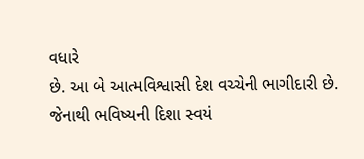વધારે
છે. આ બે આત્મવિશ્વાસી દેશ વચ્ચેની ભાગીદારી છે. જેનાથી ભવિષ્યની દિશા સ્વયં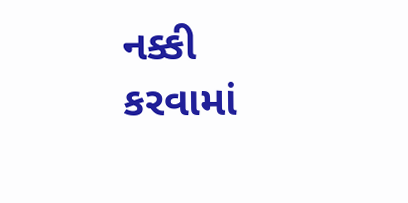નક્કી
કરવામાં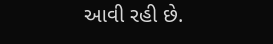આવી રહી છે.